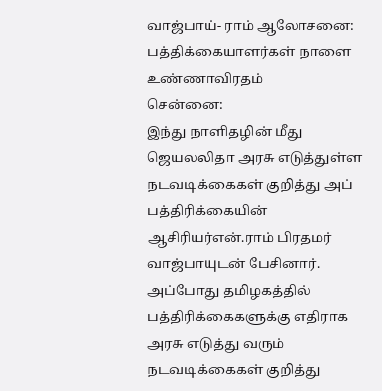வாஜ்பாய்- ராம் ஆலோசனை: பத்திக்கையாளர்கள் நாளை உண்ணாவிரதம்
சென்னை:
இந்து நாளிதழின் மீது ஜெயலலிதா அரசு எடுத்துள்ள நடவடிக்கைகள் குறித்து அப் பத்திரிக்கையின் ஆசிரியர்என்.ராம் பிரதமர் வாஜ்பாயுடன் பேசினார்.
அப்போது தமிழகத்தில் பத்திரிக்கைகளுக்கு எதிராக அரசு எடுத்து வரும் நடவடிக்கைகள் குறித்து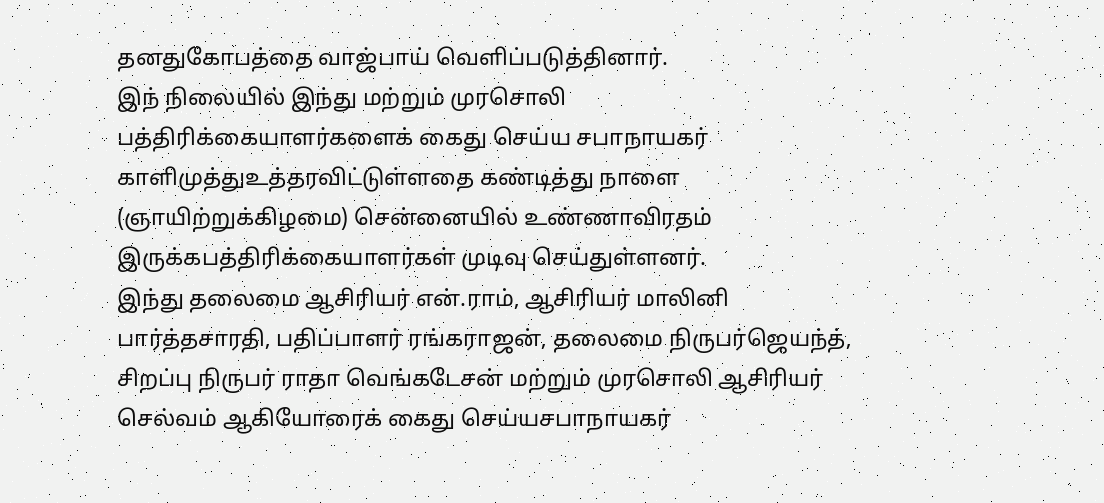தனதுகோபத்தை வாஜ்பாய் வெளிப்படுத்தினார்.
இந் நிலையில் இந்து மற்றும் முரசொலி பத்திரிக்கையாளர்களைக் கைது செய்ய சபாநாயகர் காளிமுத்துஉத்தரவிட்டுள்ளதை கண்டித்து நாளை (ஞாயிற்றுக்கிழமை) சென்னையில் உண்ணாவிரதம் இருக்கபத்திரிக்கையாளர்கள் முடிவு செய்துள்ளனர்.
இந்து தலைமை ஆசிரியர் என்.ராம், ஆசிரியர் மாலினி பார்த்தசாரதி, பதிப்பாளர் ரங்கராஜன், தலைமை நிருபர்ஜெயந்த், சிறப்பு நிருபர் ராதா வெங்கடேசன் மற்றும் முரசொலி ஆசிரியர் செல்வம் ஆகியோரைக் கைது செய்யசபாநாயகர்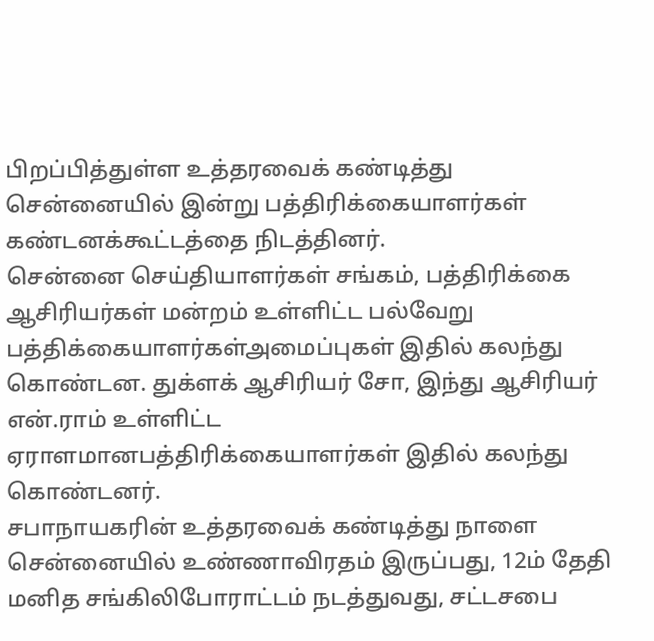பிறப்பித்துள்ள உத்தரவைக் கண்டித்து சென்னையில் இன்று பத்திரிக்கையாளர்கள் கண்டனக்கூட்டத்தை நிடத்தினர்.
சென்னை செய்தியாளர்கள் சங்கம், பத்திரிக்கை ஆசிரியர்கள் மன்றம் உள்ளிட்ட பல்வேறு பத்திக்கையாளர்கள்அமைப்புகள் இதில் கலந்து கொண்டன. துக்ளக் ஆசிரியர் சோ, இந்து ஆசிரியர் என்.ராம் உள்ளிட்ட ஏராளமானபத்திரிக்கையாளர்கள் இதில் கலந்து கொண்டனர்.
சபாநாயகரின் உத்தரவைக் கண்டித்து நாளை சென்னையில் உண்ணாவிரதம் இருப்பது, 12ம் தேதி மனித சங்கிலிபோராட்டம் நடத்துவது, சட்டசபை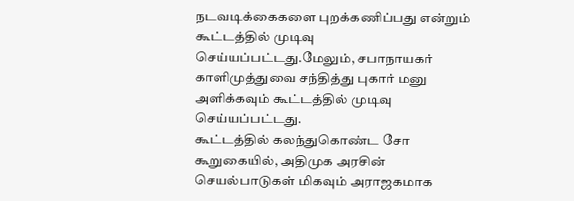நடவடிக்கைகளை புறக்கணிப்பது என்றும் கூட்டத்தில் முடிவு செய்யப்பட்டது.மேலும், சபாநாயகர் காளிமுத்துவை சந்தித்து புகார் மனு அளிக்கவும் கூட்டத்தில் முடிவு செய்யப்பட்டது.
கூட்டத்தில் கலந்துகொண்ட சோ கூறுகையில், அதிமுக அரசின் செயல்பாடுகள் மிகவும் அராஜகமாக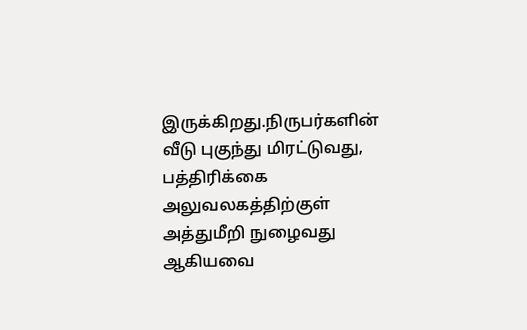இருக்கிறது.நிருபர்களின் வீடு புகுந்து மிரட்டுவது, பத்திரிக்கை அலுவலகத்திற்குள் அத்துமீறி நுழைவது ஆகியவை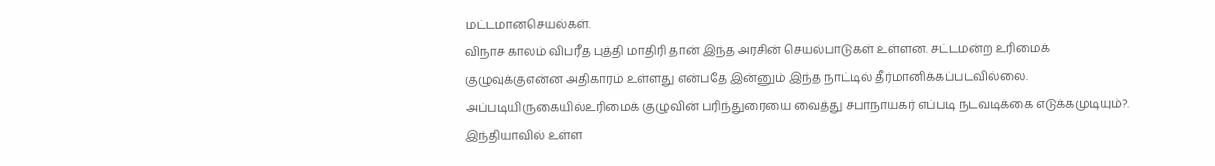மட்டமானசெயல்கள்.
விநாச காலம் விபரீத புத்தி மாதிரி தான் இந்த அரசின் செயல்பாடுகள் உள்ளன. சட்டமன்ற உரிமைக் குழுவுக்குஎன்ன அதிகாரம் உள்ளது என்பதே இன்னும் இந்த நாட்டில் தீர்மானிக்கப்படவில்லை. அப்படியிருகையில்உரிமைக் குழுவின் பரிந்துரையை வைத்து சபாநாயகர் எப்படி நடவடிக்கை எடுக்கமுடியும்?.
இந்தியாவில் உள்ள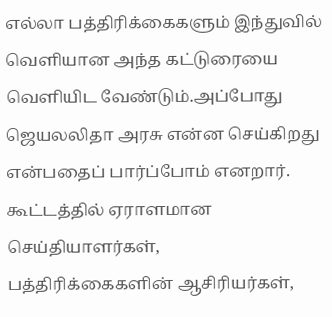எல்லா பத்திரிக்கைகளும் இந்துவில் வெளியான அந்த கட்டுரையை வெளியிட வேண்டும்.அப்போது ஜெயலலிதா அரசு என்ன செய்கிறது என்பதைப் பார்ப்போம் எனறார்.
கூட்டத்தில் ஏராளமான செய்தியாளர்கள், பத்திரிக்கைகளின் ஆசிரியர்கள்,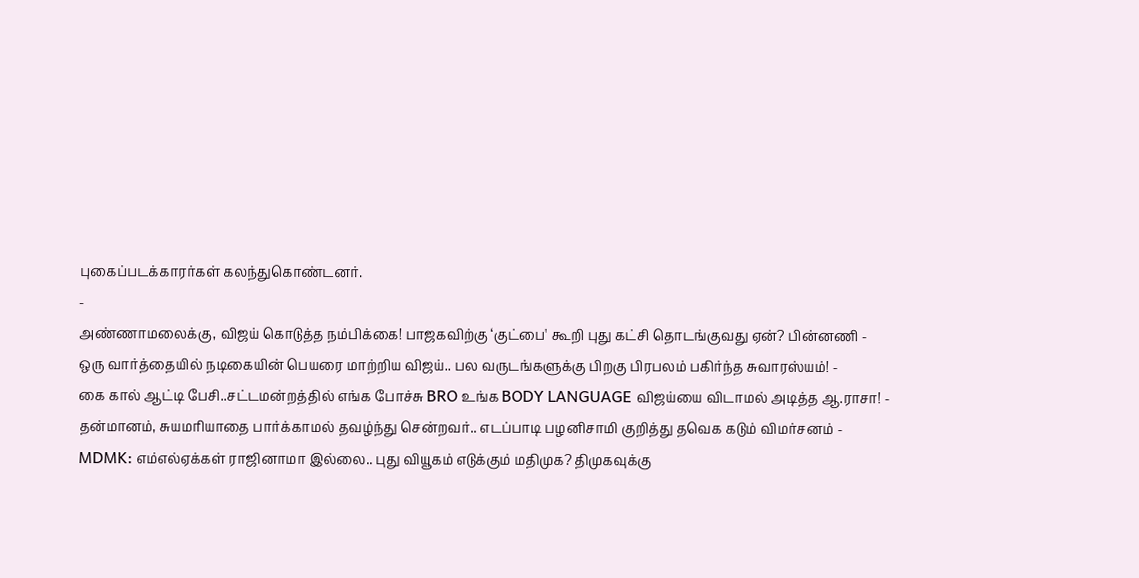புகைப்படக்காரர்கள் கலந்துகொண்டனர்.
-
அண்ணாமலைக்கு, விஜய் கொடுத்த நம்பிக்கை! பாஜகவிற்கு ‘குட்பை' கூறி புது கட்சி தொடங்குவது ஏன்? பின்னணி -
ஒரு வார்த்தையில் நடிகையின் பெயரை மாற்றிய விஜய்.. பல வருடங்களுக்கு பிறகு பிரபலம் பகிர்ந்த சுவாரஸ்யம்! -
கை கால் ஆட்டி பேசி..சட்டமன்றத்தில் எங்க போச்சு BRO உங்க BODY LANGUAGE விஜய்யை விடாமல் அடித்த ஆ.ராசா! -
தன்மானம், சுயமரியாதை பார்க்காமல் தவழ்ந்து சென்றவர்.. எடப்பாடி பழனிசாமி குறித்து தவெக கடும் விமர்சனம் -
MDMK: எம்எல்ஏக்கள் ராஜினாமா இல்லை.. புது வியூகம் எடுக்கும் மதிமுக? திமுகவுக்கு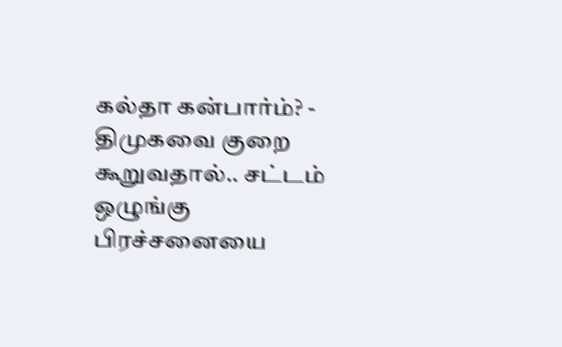கல்தா கன்பார்ம்? -
திமுகவை குறை கூறுவதால்.. சட்டம் ஒழுங்கு பிரச்சனையை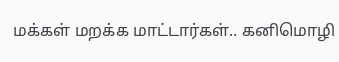மக்கள் மறக்க மாட்டார்கள்.. கனிமொழி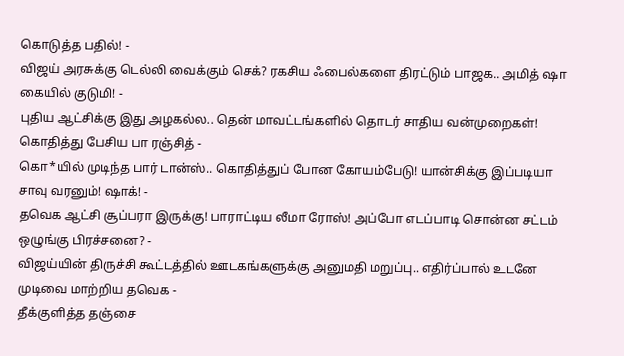கொடுத்த பதில்! -
விஜய் அரசுக்கு டெல்லி வைக்கும் செக்? ரகசிய ஃபைல்களை திரட்டும் பாஜக.. அமித் ஷா கையில் குடுமி! -
புதிய ஆட்சிக்கு இது அழகல்ல.. தென் மாவட்டங்களில் தொடர் சாதிய வன்முறைகள்! கொதித்து பேசிய பா ரஞ்சித் -
கொ*யில் முடிந்த பார் டான்ஸ்.. கொதித்துப் போன கோயம்பேடு! யான்சிக்கு இப்படியா சாவு வரனும்! ஷாக்! -
தவெக ஆட்சி சூப்பரா இருக்கு! பாராட்டிய லீமா ரோஸ்! அப்போ எடப்பாடி சொன்ன சட்டம் ஒழுங்கு பிரச்சனை? -
விஜய்யின் திருச்சி கூட்டத்தில் ஊடகங்களுக்கு அனுமதி மறுப்பு.. எதிர்ப்பால் உடனே முடிவை மாற்றிய தவெக -
தீக்குளித்த தஞ்சை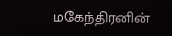மகேந்திரனின்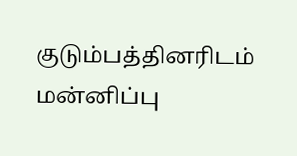குடும்பத்தினரிடம் மன்னிப்பு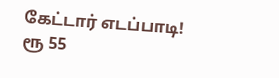கேட்டார் எடப்பாடி! ரூ 55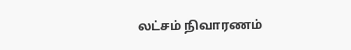லட்சம் நிவாரணம்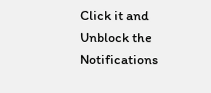Click it and Unblock the Notifications